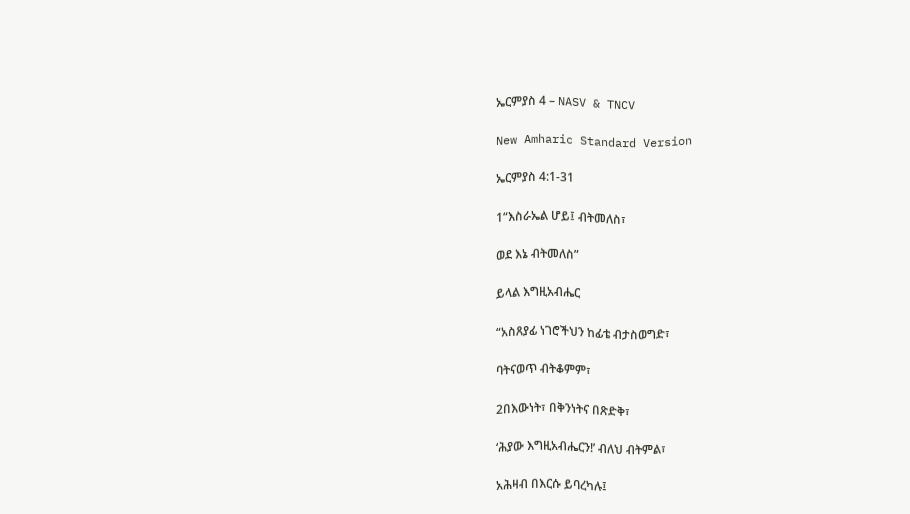ኤርምያስ 4 – NASV & TNCV

New Amharic Standard Version

ኤርምያስ 4:1-31

1“እስራኤል ሆይ፤ ብትመለስ፣

ወደ እኔ ብትመለስ”

ይላል እግዚአብሔር

“አስጸያፊ ነገሮችህን ከፊቴ ብታስወግድ፣

ባትናወጥ ብትቆምም፣

2በእውነት፣ በቅንነትና በጽድቅ፣

‘ሕያው እግዚአብሔርን!’ ብለህ ብትምል፣

አሕዛብ በእርሱ ይባረካሉ፤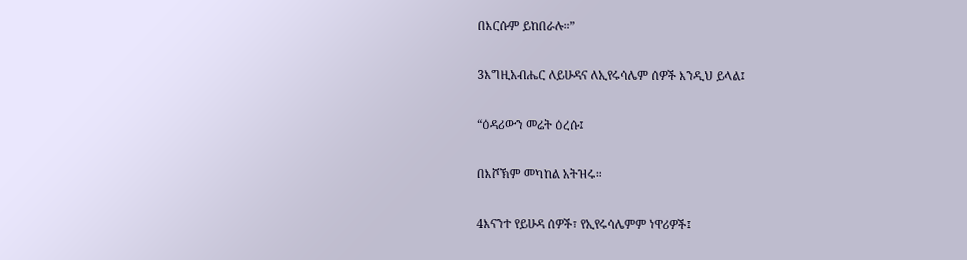በእርሱም ይከበራሉ።”

3እግዚአብሔር ለይሁዳና ለኢየሩሳሌም ሰዎች እንዲህ ይላል፤

“ዕዳሪውን መሬት ዕረሱ፤

በእሾኽም መካከል አትዝሩ።

4እናንተ የይሁዳ ሰዎች፣ የኢየሩሳሌምም ነዋሪዎች፤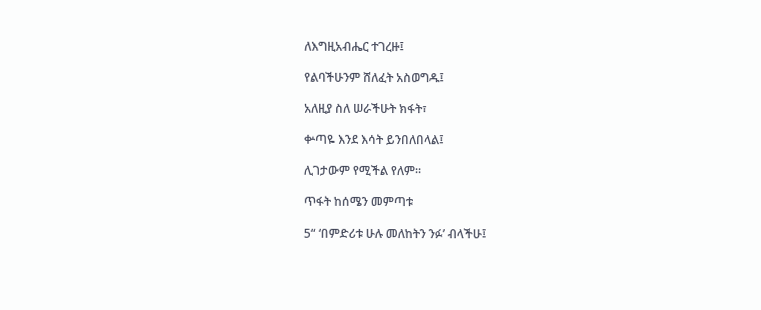ለእግዚአብሔር ተገረዙ፤

የልባችሁንም ሸለፈት አስወግዱ፤

አለዚያ ስለ ሠራችሁት ክፋት፣

ቍጣዬ እንደ እሳት ይንበለበላል፤

ሊገታውም የሚችል የለም።

ጥፋት ከሰሜን መምጣቱ

5“ ‘በምድሪቱ ሁሉ መለከትን ንፉ’ ብላችሁ፤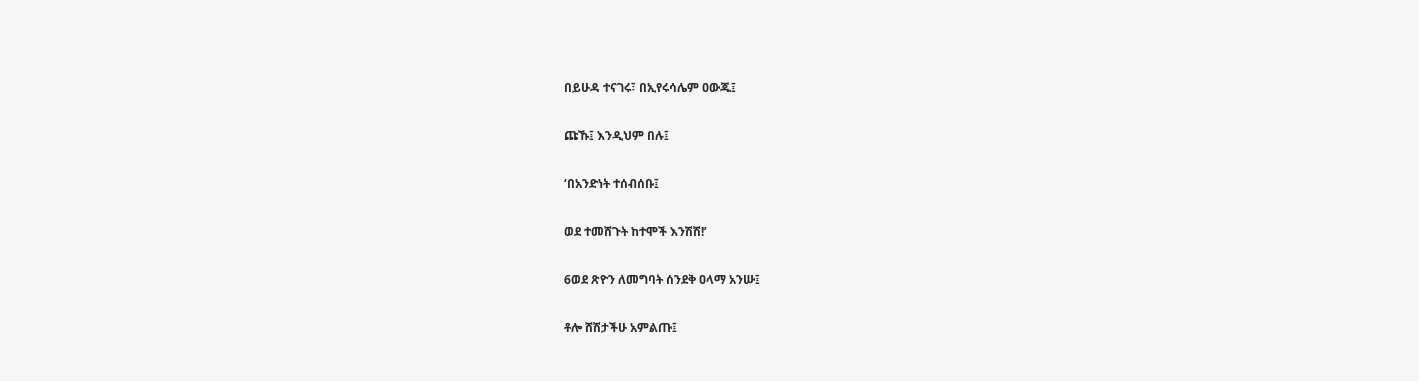በይሁዳ ተናገሩ፣ በኢየሩሳሌም ዐውጁ፤

ጩኹ፤ እንዲህም በሉ፤

‘በአንድነት ተሰብሰቡ፤

ወደ ተመሸጉት ከተሞች እንሽሽ!’

6ወደ ጽዮን ለመግባት ሰንደቅ ዐላማ አንሡ፤

ቶሎ ሸሽታችሁ አምልጡ፤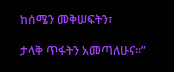ከሰሜን መቅሠፍትን፣

ታላቅ ጥፋትን አመጣለሁና።”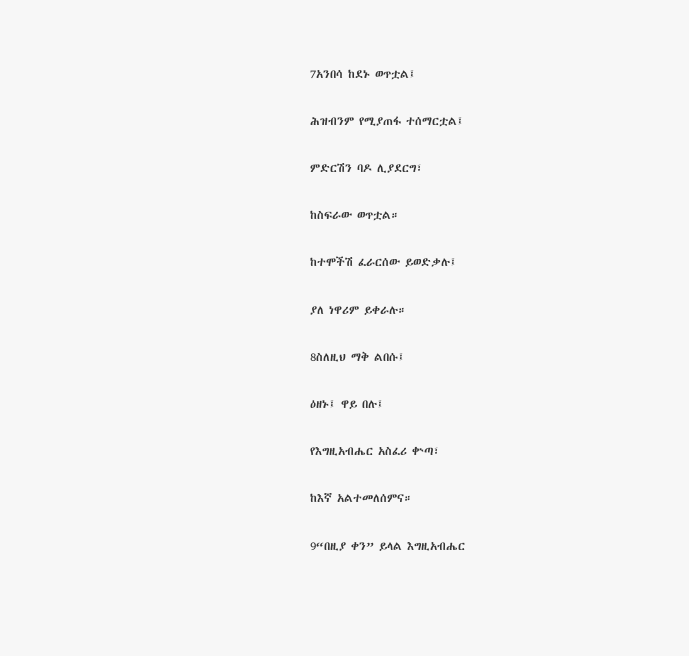7አንበሳ ከደኑ ወጥቷል፤

ሕዝብንም የሚያጠፋ ተሰማርቷል፤

ምድርሽን ባዶ ሊያደርግ፣

ከስፍራው ወጥቷል።

ከተሞችሽ ፈራርሰው ይወድቃሉ፤

ያለ ነዋሪም ይቀራሉ።

8ስለዚህ ማቅ ልበሱ፤

ዕዘኑ፤ ዋይ በሉ፤

የእግዚአብሔር አስፈሪ ቍጣ፣

ከእኛ አልተመለሰምና።

9“በዚያ ቀን” ይላል እግዚአብሔር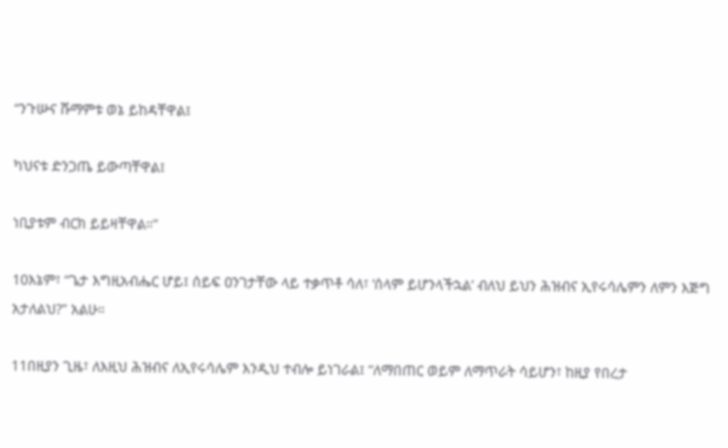“ንጉሡና ሹማምቱ ወኔ ይከዳቸዋል፤

ካህናቱ ድንጋጤ ይውጣቸዋል፤

ነቢያቱም ብርክ ይይዛቸዋል።”

10እኔም፣ “ጌታ እግዚአብሔር ሆይ፤ ሰይፍ ዐንገታቸው ላይ ተቃጥቶ ሳለ፣ ‘ሰላም ይሆንላችኋል’ ብለህ ይህን ሕዝብና ኢየሩሳሌምን ለምን እጅግ አታለልህ?” አልሁ።

11በዚያን ጊዜ፣ ለእዚህ ሕዝብና ለኢየሩሳሌም እንዲህ ተብሎ ይነገራል፤ “ለማበጠር ወይም ለማጥራት ሳይሆን፣ ከዚያ የበረታ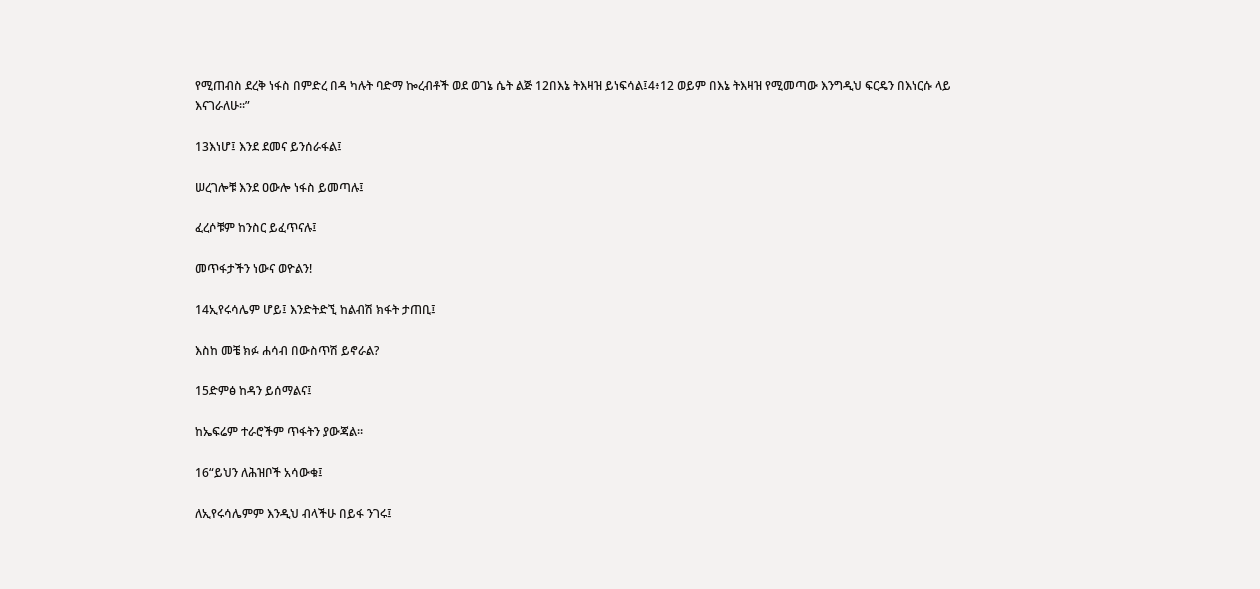የሚጠብስ ደረቅ ነፋስ በምድረ በዳ ካሉት ባድማ ኰረብቶች ወደ ወገኔ ሴት ልጅ 12በእኔ ትእዛዝ ይነፍሳል፤4፥12 ወይም በእኔ ትእዛዝ የሚመጣው እንግዲህ ፍርዴን በእነርሱ ላይ እናገራለሁ።”

13እነሆ፤ እንደ ደመና ይንሰራፋል፤

ሠረገሎቹ እንደ ዐውሎ ነፋስ ይመጣሉ፤

ፈረሶቹም ከንስር ይፈጥናሉ፤

መጥፋታችን ነውና ወዮልን!

14ኢየሩሳሌም ሆይ፤ እንድትድኚ ከልብሽ ክፋት ታጠቢ፤

እስከ መቼ ክፉ ሐሳብ በውስጥሽ ይኖራል?

15ድምፅ ከዳን ይሰማልና፤

ከኤፍሬም ተራሮችም ጥፋትን ያውጃል።

16“ይህን ለሕዝቦች አሳውቁ፤

ለኢየሩሳሌምም እንዲህ ብላችሁ በይፋ ንገሩ፤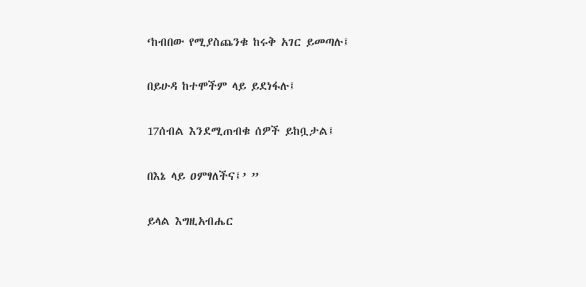‘ከብበው የሚያስጨንቁ ከሩቅ አገር ይመጣሉ፤

በይሁዳ ከተሞችም ላይ ይደነፋሉ፤

17ሰብል እንደሚጠብቁ ሰዎች ይከቧታል፤

በእኔ ላይ ዐምፃለችና፤’ ”

ይላል እግዚአብሔር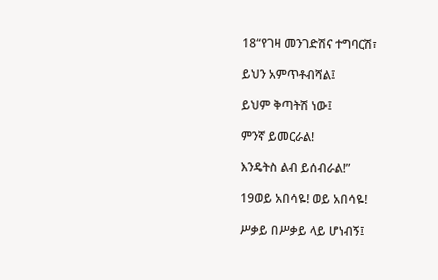18“የገዛ መንገድሽና ተግባርሽ፣

ይህን አምጥቶብሻል፤

ይህም ቅጣትሽ ነው፤

ምንኛ ይመርራል!

እንዴትስ ልብ ይሰብራል!”

19ወይ አበሳዬ! ወይ አበሳዬ!

ሥቃይ በሥቃይ ላይ ሆነብኝ፤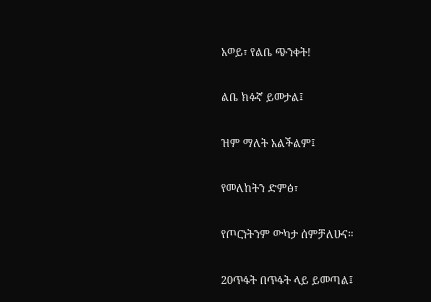አወይ፣ የልቤ ጭንቀት!

ልቤ ክፉኛ ይመታል፤

ዝም ማለት አልችልም፤

የመለከትን ድምፅ፣

የጦርነትንም ውካታ ሰምቻለሁና።

20ጥፋት በጥፋት ላይ ይመጣል፤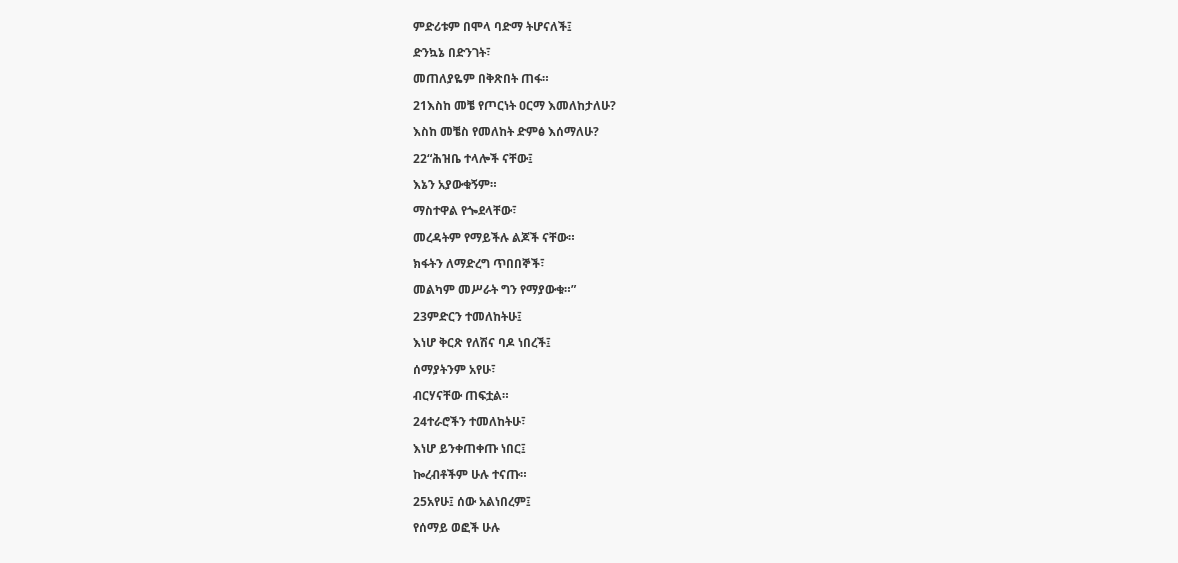ምድሪቱም በሞላ ባድማ ትሆናለች፤

ድንኳኔ በድንገት፣

መጠለያዬም በቅጽበት ጠፋ።

21እስከ መቼ የጦርነት ዐርማ እመለከታለሁ?

እስከ መቼስ የመለከት ድምፅ እሰማለሁ?

22“ሕዝቤ ተላሎች ናቸው፤

እኔን አያውቁኝም።

ማስተዋል የጐደላቸው፣

መረዳትም የማይችሉ ልጆች ናቸው።

ክፋትን ለማድረግ ጥበበኞች፣

መልካም መሥራት ግን የማያውቁ።”

23ምድርን ተመለከትሁ፤

እነሆ ቅርጽ የለሽና ባዶ ነበረች፤

ሰማያትንም አየሁ፣

ብርሃናቸው ጠፍቷል።

24ተራሮችን ተመለከትሁ፣

እነሆ ይንቀጠቀጡ ነበር፤

ኰረብቶችም ሁሉ ተናጡ።

25አየሁ፤ ሰው አልነበረም፤

የሰማይ ወፎች ሁሉ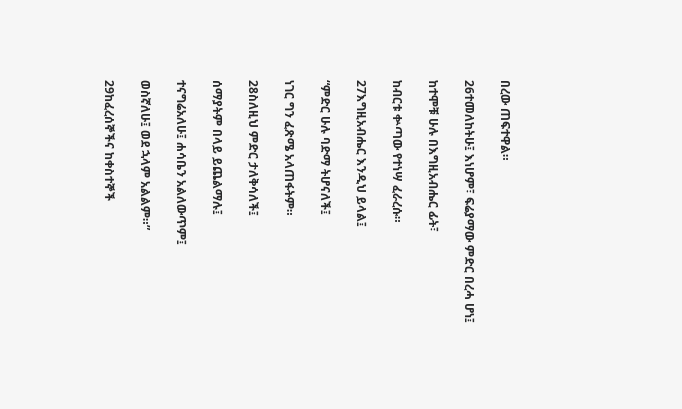በረው ጠፍተዋል።

26ተመለከትሁ፤ እነሆም፣ ፍሬያማው ምድር በረሓ ሆነ፤

ከተሞቹ ሁሉ በእግዚአብሔር ፊት፣

ከብርቱ ቍጣው የተነሣ ፈራረሱ።

27እግዚአብሔር እንዲህ ይላል፤

“ምድር ሁሉ ባድማ ትሆናለች፤

ነገር ግን ፈጽሜ አላጠፋትም።

28ስለዚህ ምድር ታለቅሳለች፤

ሰማያትም በላይ ይጨልማሉ፤

ተናግሬአለሁ፤ ሐሳቤን አልለውጥም፤

ወስኛለሁ፤ ወደ ኋላም አልልም።”

29ከፈረሰኞችና ከቀስተኞች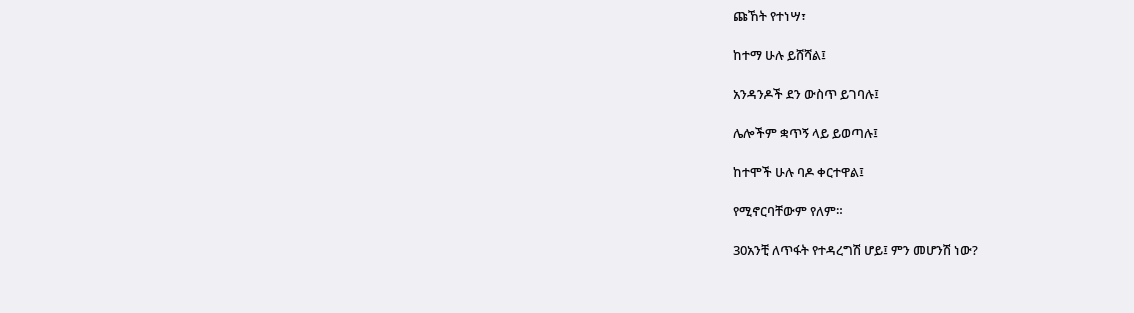ጩኸት የተነሣ፣

ከተማ ሁሉ ይሸሻል፤

አንዳንዶች ደን ውስጥ ይገባሉ፤

ሌሎችም ቋጥኝ ላይ ይወጣሉ፤

ከተሞች ሁሉ ባዶ ቀርተዋል፤

የሚኖርባቸውም የለም።

30አንቺ ለጥፋት የተዳረግሽ ሆይ፤ ምን መሆንሽ ነው?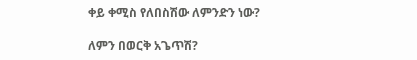ቀይ ቀሚስ የለበስሽው ለምንድን ነው?

ለምን በወርቅ አጌጥሽ?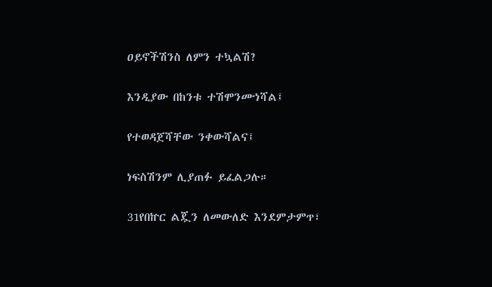ዐይኖችሽንስ ለምን ተኳልሽ?

እንዲያው በከንቱ ተሽሞንሙነሻል፤

የተወዳጀሻቸው ንቀውሻልና፤

ነፍስሽንም ሊያጠፉ ይፈልጋሉ።

31የበኵር ልጇን ለመውለድ እንደምታምጥ፣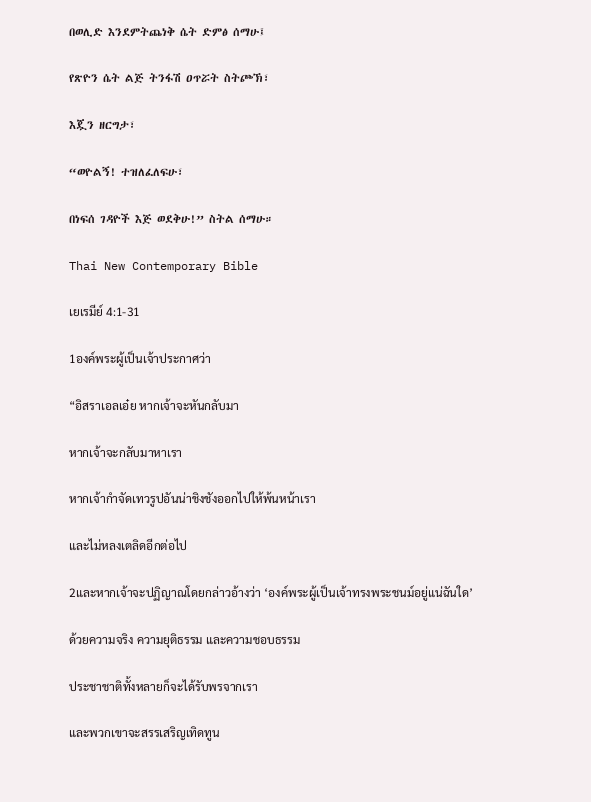በወሊድ እንደምትጨነቅ ሴት ድምፅ ሰማሁ፤

የጽዮን ሴት ልጅ ትንፋሽ ዐጥሯት ስትጮኽ፣

እጇን ዘርግታ፣

“ወዮልኝ! ተዝለፈለፍሁ፣

በነፍሰ ገዳዮች እጅ ወደቅሁ!” ስትል ሰማሁ።

Thai New Contemporary Bible

เยเรมีย์ 4:1-31

1องค์พระผู้เป็นเจ้าประกาศว่า

“อิสราเอลเอ๋ย หากเจ้าจะหันกลับมา

หากเจ้าจะกลับมาหาเรา

หากเจ้ากำจัดเทวรูปอันน่าชิงชังออกไปให้พ้นหน้าเรา

และไม่หลงเตลิดอีกต่อไป

2และหากเจ้าจะปฏิญาณโดยกล่าวอ้างว่า ‘องค์พระผู้เป็นเจ้าทรงพระชนม์อยู่แน่ฉันใด’

ด้วยความจริง ความยุติธรรม และความชอบธรรม

ประชาชาติทั้งหลายก็จะได้รับพรจากเรา

และพวกเขาจะสรรเสริญเทิดทูน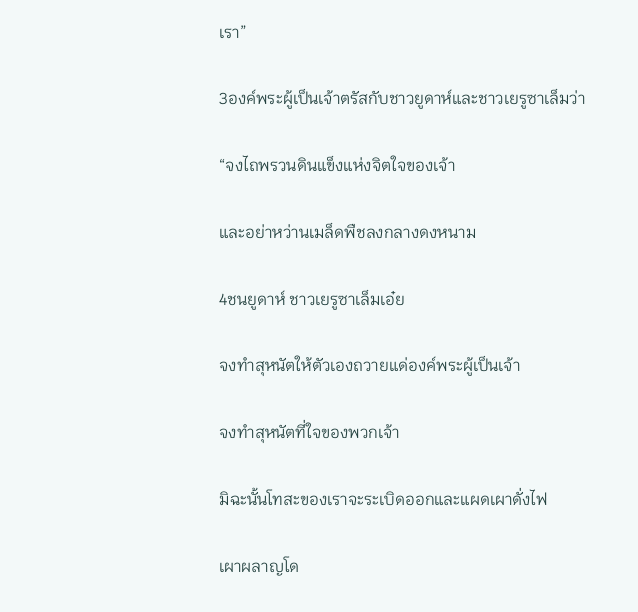เรา”

3องค์พระผู้เป็นเจ้าตรัสกับชาวยูดาห์และชาวเยรูซาเล็มว่า

“จงไถพรวนดินแข็งแห่งจิตใจของเจ้า

และอย่าหว่านเมล็ดพืชลงกลางดงหนาม

4ชนยูดาห์ ชาวเยรูซาเล็มเอ๋ย

จงทำสุหนัตให้ตัวเองถวายแด่องค์พระผู้เป็นเจ้า

จงทำสุหนัตที่ใจของพวกเจ้า

มิฉะนั้นโทสะของเราจะระเบิดออกและแผดเผาดั่งไฟ

เผาผลาญโด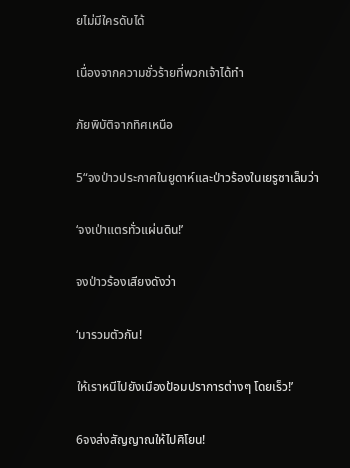ยไม่มีใครดับได้

เนื่องจากความชั่วร้ายที่พวกเจ้าได้ทำ

ภัยพิบัติจากทิศเหนือ

5“จงป่าวประกาศในยูดาห์และป่าวร้องในเยรูซาเล็มว่า

‘จงเป่าแตรทั่วแผ่นดิน!’

จงป่าวร้องเสียงดังว่า

‘มารวมตัวกัน!

ให้เราหนีไปยังเมืองป้อมปราการต่างๆ โดยเร็ว!’

6จงส่งสัญญาณให้ไปศิโยน!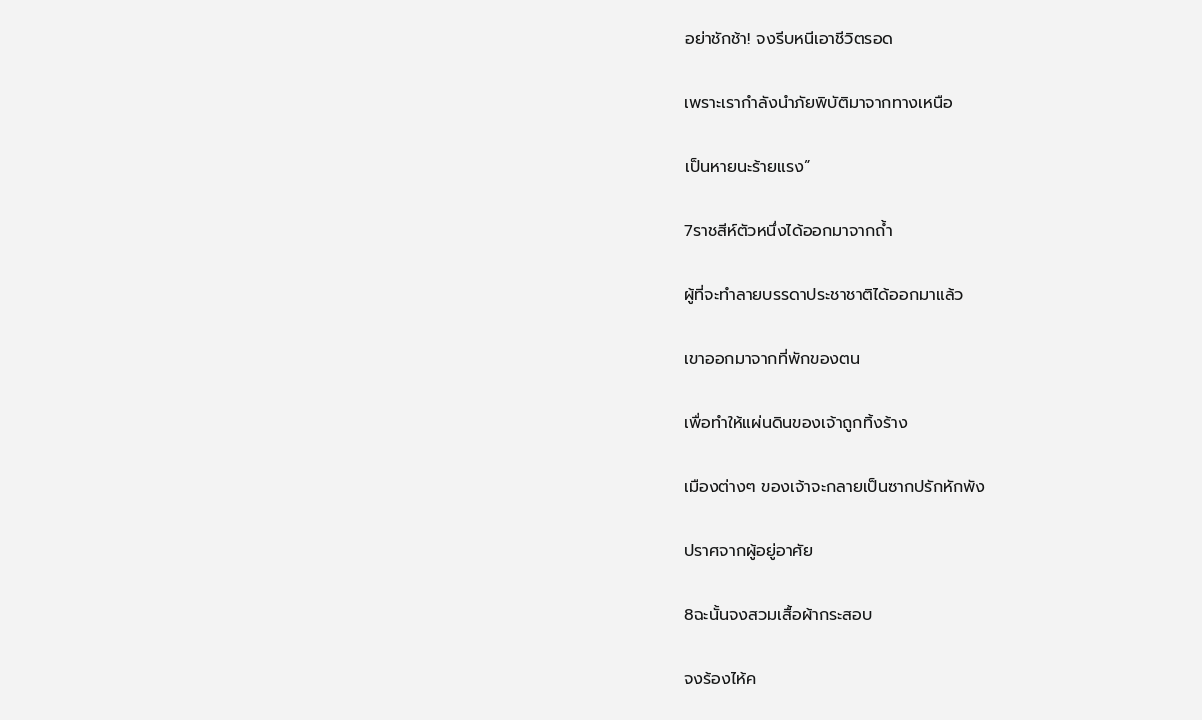อย่าชักช้า! จงรีบหนีเอาชีวิตรอด

เพราะเรากำลังนำภัยพิบัติมาจากทางเหนือ

เป็นหายนะร้ายแรง”

7ราชสีห์ตัวหนึ่งได้ออกมาจากถ้ำ

ผู้ที่จะทำลายบรรดาประชาชาติได้ออกมาแล้ว

เขาออกมาจากที่พักของตน

เพื่อทำให้แผ่นดินของเจ้าถูกทิ้งร้าง

เมืองต่างๆ ของเจ้าจะกลายเป็นซากปรักหักพัง

ปราศจากผู้อยู่อาศัย

8ฉะนั้นจงสวมเสื้อผ้ากระสอบ

จงร้องไห้ค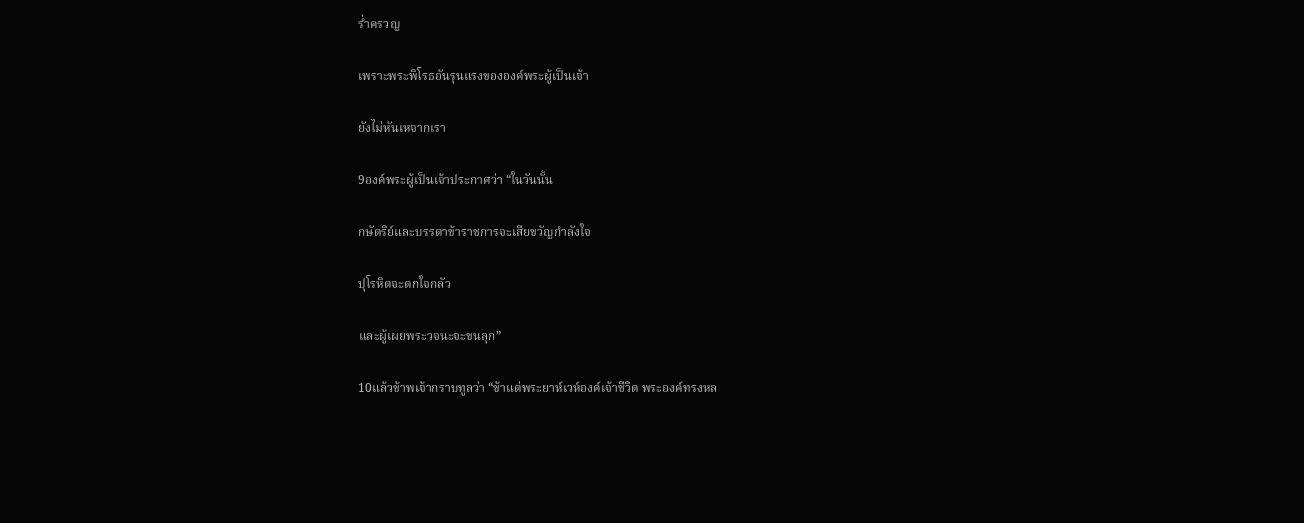ร่ำครวญ

เพราะพระพิโรธอันรุนแรงขององค์พระผู้เป็นเจ้า

ยังไม่หันเหจากเรา

9องค์พระผู้เป็นเจ้าประกาศว่า “ในวันนั้น

กษัตริย์และบรรดาข้าราชการจะเสียขวัญกำลังใจ

ปุโรหิตจะตกใจกลัว

และผู้เผยพระวจนะจะขนลุก”

10แล้วข้าพเจ้ากราบทูลว่า “ข้าแต่พระยาห์เวห์องค์เจ้าชีวิต พระองค์ทรงหล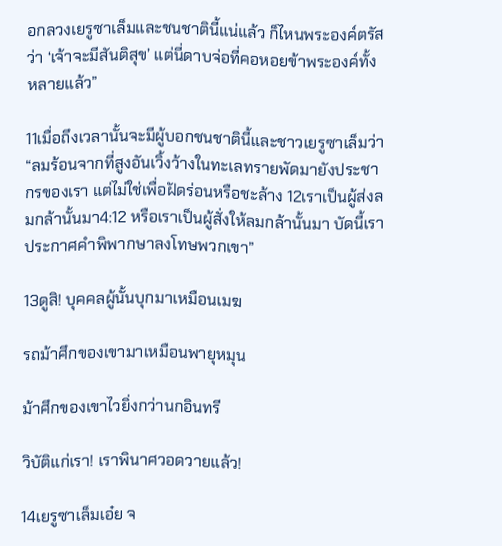อกลวงเยรูซาเล็มและชนชาตินี้แน่แล้ว ก็ไหนพระองค์ตรัสว่า ‘เจ้าจะมีสันติสุข’ แต่นี่ดาบจ่อที่คอหอยข้าพระองค์ทั้งหลายแล้ว”

11เมื่อถึงเวลานั้นจะมีผู้บอกชนชาตินี้และชาวเยรูซาเล็มว่า “ลมร้อนจากที่สูงอันเวิ้งว้างในทะเลทรายพัดมายังประชากรของเรา แต่ไม่ใช่เพื่อฝัดร่อนหรือชะล้าง 12เราเป็นผู้ส่งลมกล้านั้นมา4:12 หรือเราเป็นผู้สั่งให้ลมกล้านั้นมา บัดนี้เราประกาศคำพิพากษาลงโทษพวกเขา”

13ดูสิ! บุคคลผู้นั้นบุกมาเหมือนเมฆ

รถม้าศึกของเขามาเหมือนพายุหมุน

ม้าศึกของเขาไวยิ่งกว่านกอินทรี

วิบัติแก่เรา! เราพินาศวอดวายแล้ว!

14เยรูซาเล็มเอ๋ย จ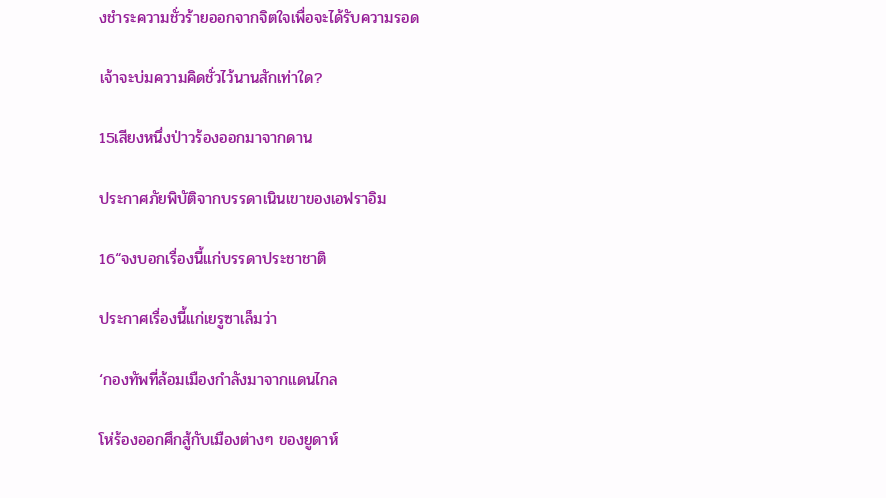งชำระความชั่วร้ายออกจากจิตใจเพื่อจะได้รับความรอด

เจ้าจะบ่มความคิดชั่วไว้นานสักเท่าใด?

15เสียงหนึ่งป่าวร้องออกมาจากดาน

ประกาศภัยพิบัติจากบรรดาเนินเขาของเอฟราอิม

16“จงบอกเรื่องนี้แก่บรรดาประชาชาติ

ประกาศเรื่องนี้แก่เยรูซาเล็มว่า

‘กองทัพที่ล้อมเมืองกำลังมาจากแดนไกล

โห่ร้องออกศึกสู้กับเมืองต่างๆ ของยูดาห์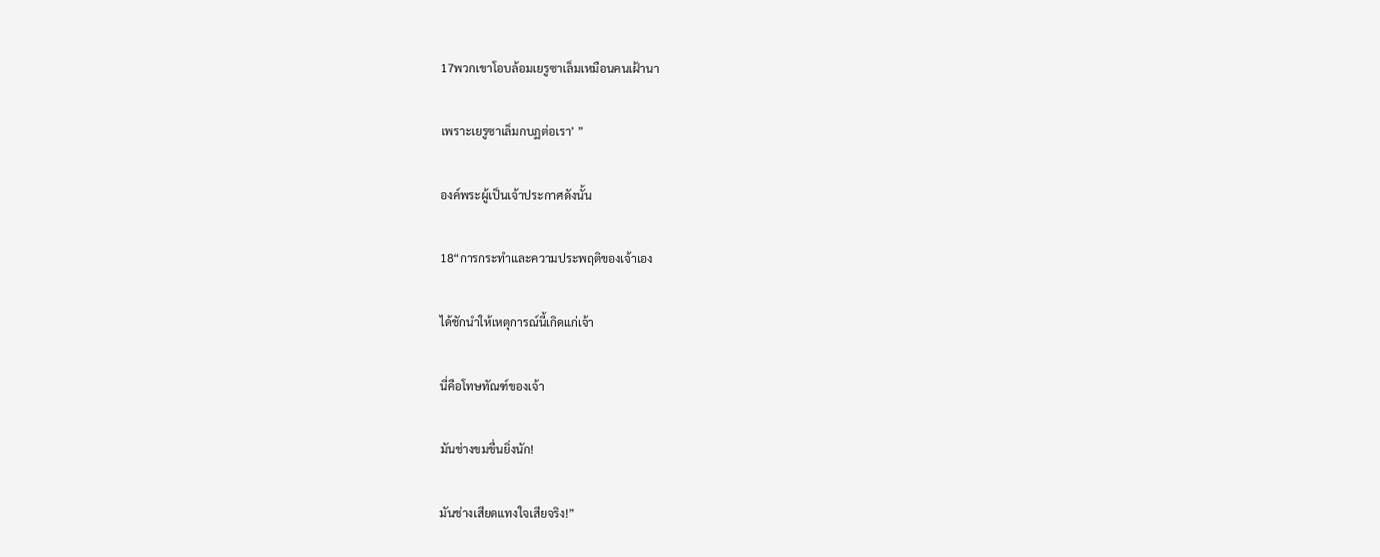17พวกเขาโอบล้อมเยรูซาเล็มเหมือนคนเฝ้านา

เพราะเยรูซาเล็มกบฏต่อเรา’ ”

องค์พระผู้เป็นเจ้าประกาศดังนั้น

18“การกระทำและความประพฤติของเจ้าเอง

ได้ชักนำให้เหตุการณ์นี้เกิดแก่เจ้า

นี่คือโทษทัณฑ์ของเจ้า

มันช่างขมขื่นยิ่งนัก!

มันช่างเสียดแทงใจเสียจริง!”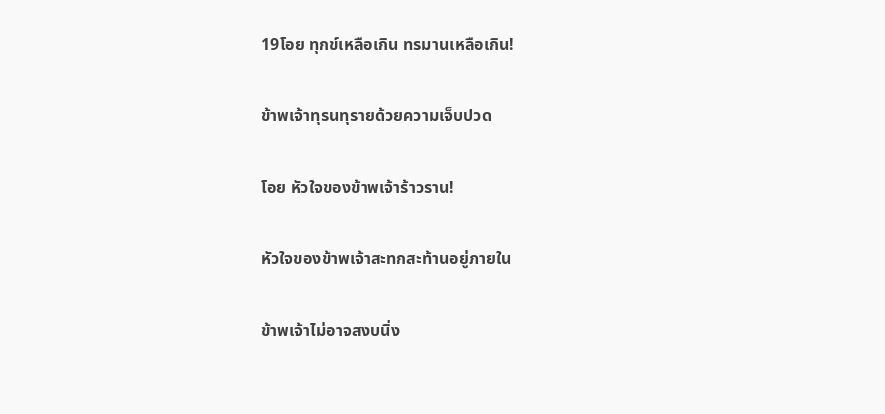19โอย ทุกข์เหลือเกิน ทรมานเหลือเกิน!

ข้าพเจ้าทุรนทุรายด้วยความเจ็บปวด

โอย หัวใจของข้าพเจ้าร้าวราน!

หัวใจของข้าพเจ้าสะทกสะท้านอยู่ภายใน

ข้าพเจ้าไม่อาจสงบนิ่ง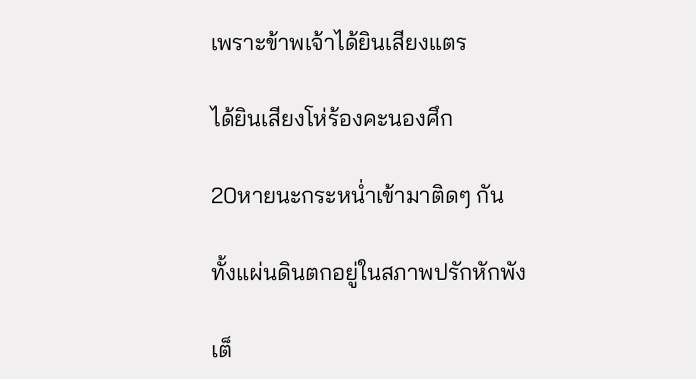เพราะข้าพเจ้าได้ยินเสียงแตร

ได้ยินเสียงโห่ร้องคะนองศึก

20หายนะกระหน่ำเข้ามาติดๆ กัน

ทั้งแผ่นดินตกอยู่ในสภาพปรักหักพัง

เต็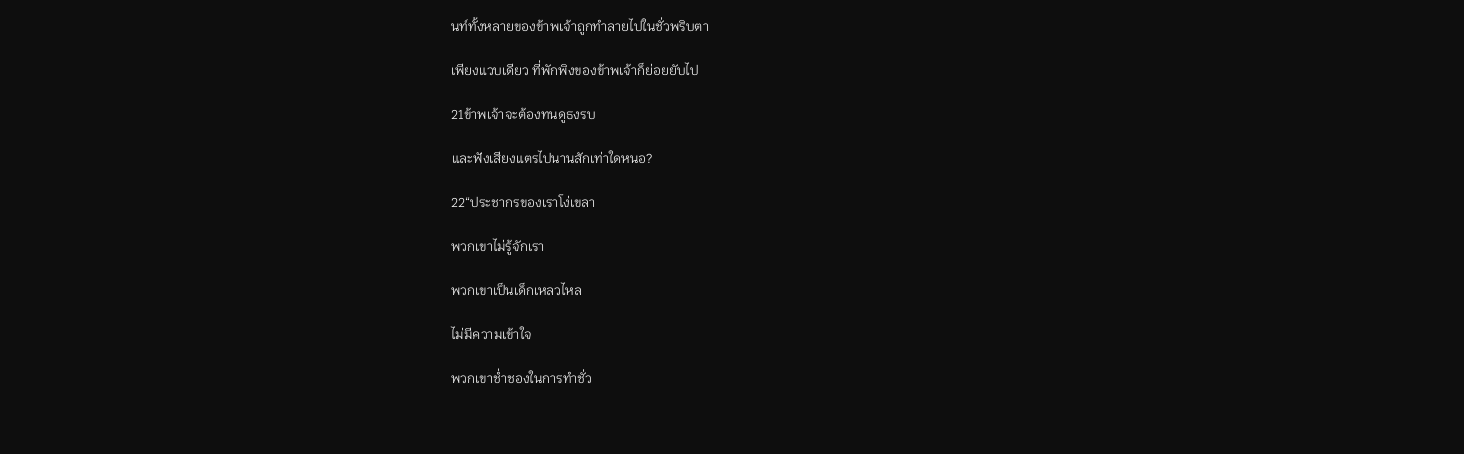นท์ทั้งหลายของข้าพเจ้าถูกทำลายไปในชั่วพริบตา

เพียงแวบเดียว ที่พักพิงของข้าพเจ้าก็ย่อยยับไป

21ข้าพเจ้าจะต้องทนดูธงรบ

และฟังเสียงแตรไปนานสักเท่าใดหนอ?

22“ประชากรของเราโง่เขลา

พวกเขาไม่รู้จักเรา

พวกเขาเป็นเด็กเหลวไหล

ไม่มีความเข้าใจ

พวกเขาช่ำชองในการทำชั่ว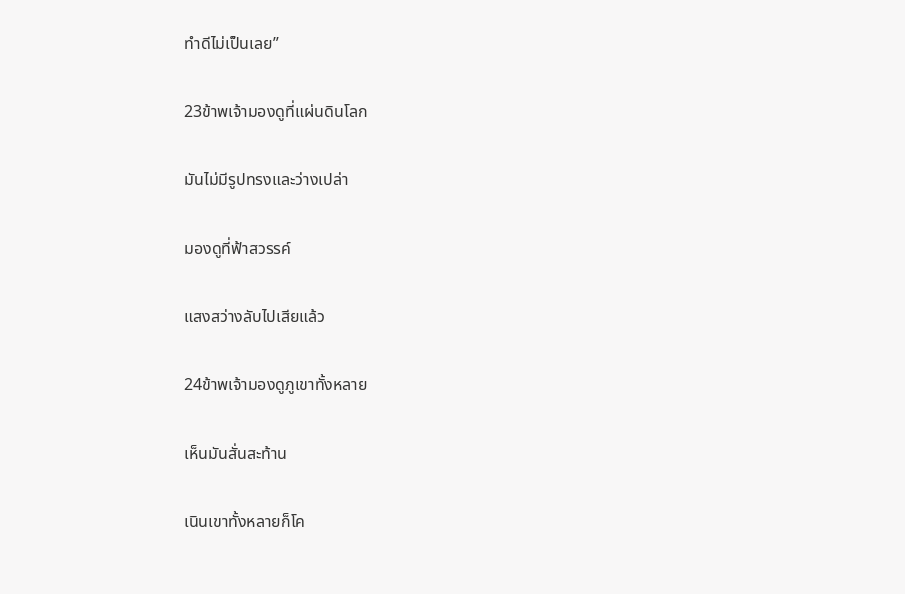ทำดีไม่เป็นเลย”

23ข้าพเจ้ามองดูที่แผ่นดินโลก

มันไม่มีรูปทรงและว่างเปล่า

มองดูที่ฟ้าสวรรค์

แสงสว่างลับไปเสียแล้ว

24ข้าพเจ้ามองดูภูเขาทั้งหลาย

เห็นมันสั่นสะท้าน

เนินเขาทั้งหลายก็โค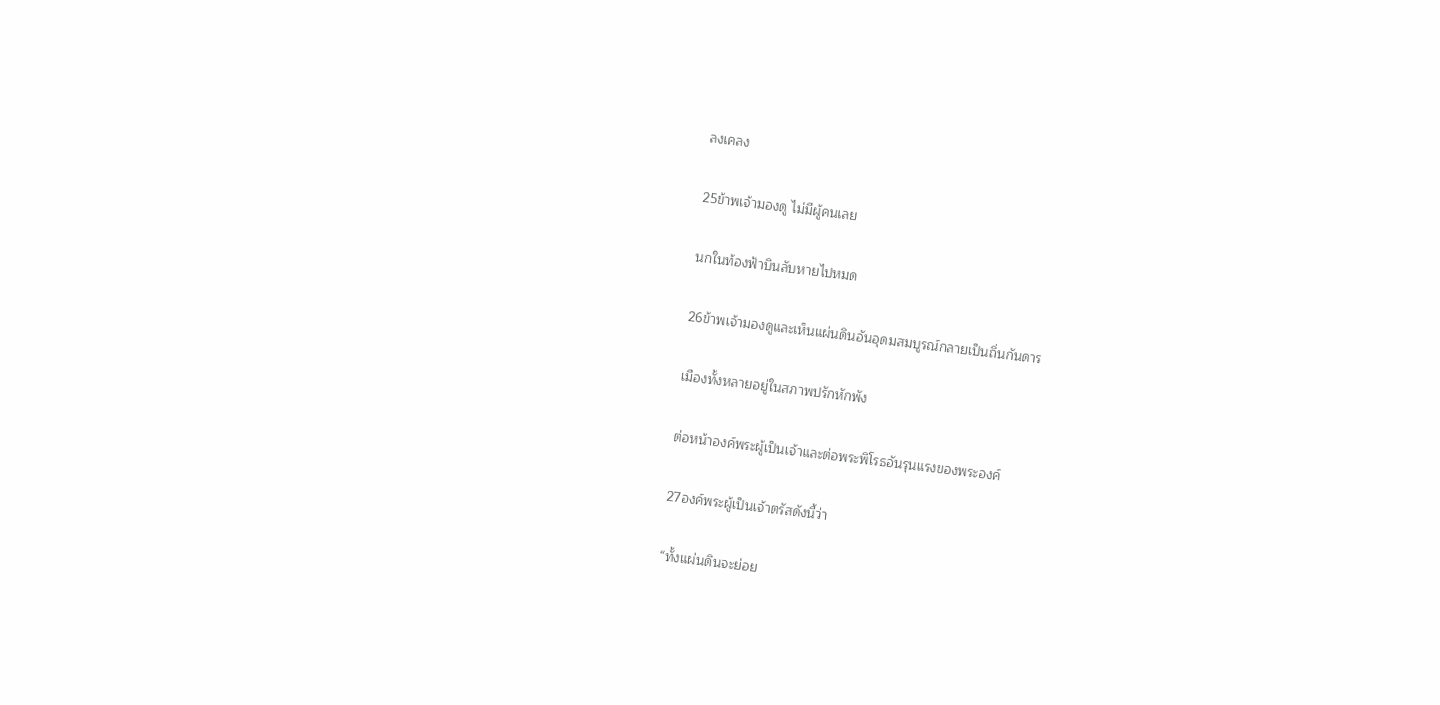ลงเคลง

25ข้าพเจ้ามองดู ไม่มีผู้คนเลย

นกในท้องฟ้าบินลับหายไปหมด

26ข้าพเจ้ามองดูและเห็นแผ่นดินอันอุดมสมบูรณ์กลายเป็นถิ่นกันดาร

เมืองทั้งหลายอยู่ในสภาพปรักหักพัง

ต่อหน้าองค์พระผู้เป็นเจ้าและต่อพระพิโรธอันรุนแรงของพระองค์

27องค์พระผู้เป็นเจ้าตรัสดังนี้ว่า

“ทั้งแผ่นดินจะย่อย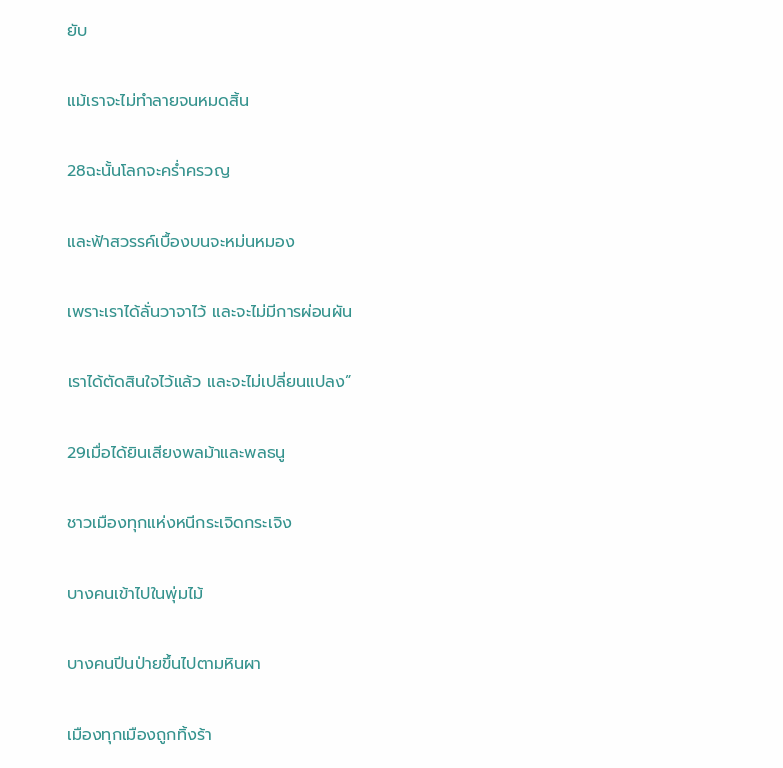ยับ

แม้เราจะไม่ทำลายจนหมดสิ้น

28ฉะนั้นโลกจะคร่ำครวญ

และฟ้าสวรรค์เบื้องบนจะหม่นหมอง

เพราะเราได้ลั่นวาจาไว้ และจะไม่มีการผ่อนผัน

เราได้ตัดสินใจไว้แล้ว และจะไม่เปลี่ยนแปลง”

29เมื่อได้ยินเสียงพลม้าและพลธนู

ชาวเมืองทุกแห่งหนีกระเจิดกระเจิง

บางคนเข้าไปในพุ่มไม้

บางคนปีนป่ายขึ้นไปตามหินผา

เมืองทุกเมืองถูกทิ้งร้า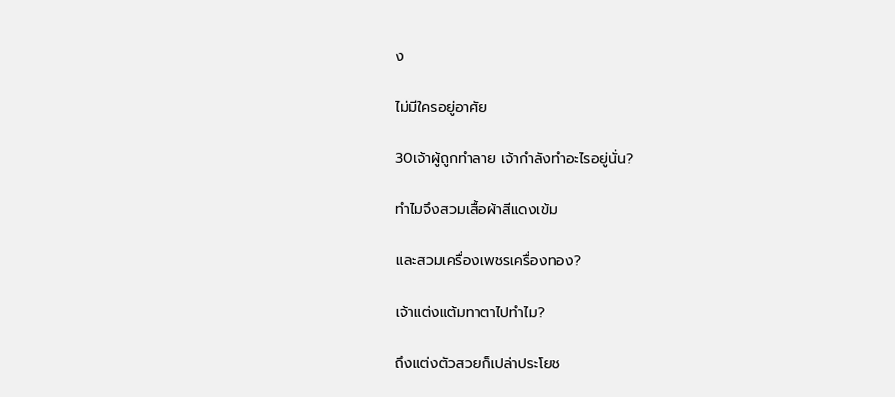ง

ไม่มีใครอยู่อาศัย

30เจ้าผู้ถูกทำลาย เจ้ากำลังทำอะไรอยู่นั่น?

ทำไมจึงสวมเสื้อผ้าสีแดงเข้ม

และสวมเครื่องเพชรเครื่องทอง?

เจ้าแต่งแต้มทาตาไปทำไม?

ถึงแต่งตัวสวยก็เปล่าประโยช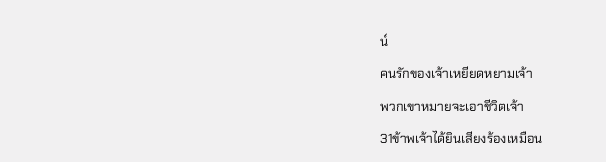น์

คนรักของเจ้าเหยียดหยามเจ้า

พวกเขาหมายจะเอาชีวิตเจ้า

31ข้าพเจ้าได้ยินเสียงร้องเหมือน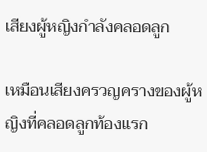เสียงผู้หญิงกำลังคลอดลูก

เหมือนเสียงครวญครางของผู้หญิงที่คลอดลูกท้องแรก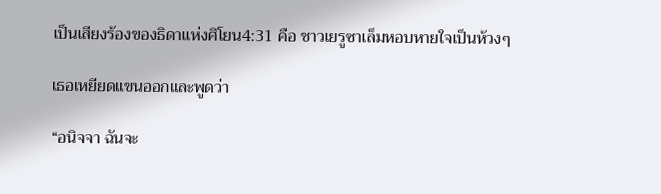เป็นเสียงร้องของธิดาแห่งศิโยน4:31 คือ ชาวเยรูซาเล็มหอบหายใจเป็นห้วงๆ

เธอเหยียดแขนออกและพูดว่า

“อนิจจา ฉันจะ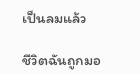เป็นลมแล้ว

ชีวิตฉันถูกมอ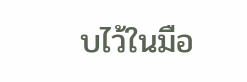บไว้ในมือ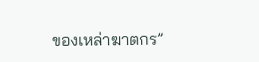ของเหล่าฆาตกร”